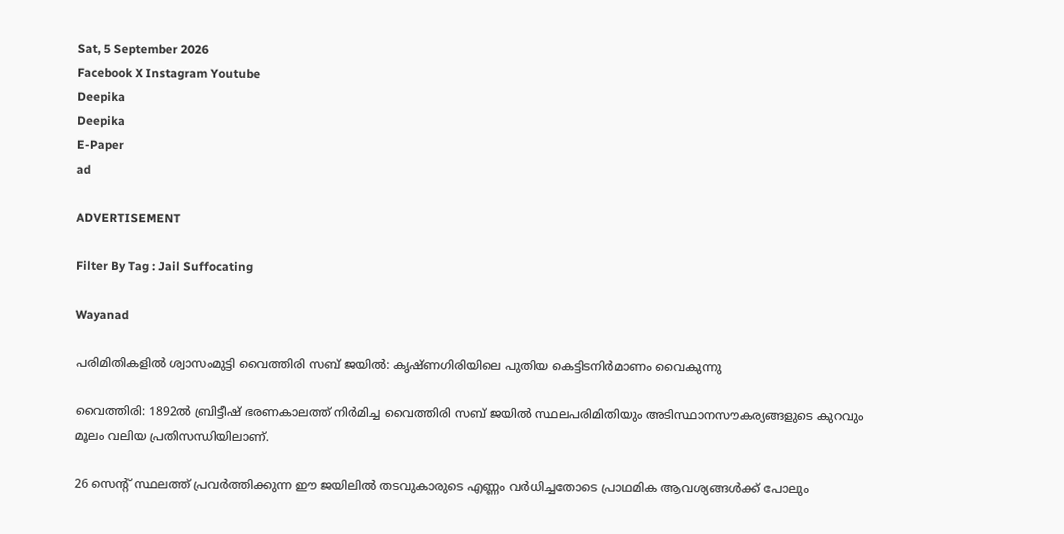Sat, 5 September 2026
Facebook X Instagram Youtube
Deepika
Deepika
E-Paper
ad

ADVERTISEMENT

Filter By Tag : Jail Suffocating

Wayanad

പരിമിതികളില്‍ ശ്വാസംമുട്ടി വൈത്തിരി സബ് ജയില്‍: കൃഷ്ണഗിരിയിലെ പുതിയ കെട്ടിടനിര്‍മാണം വൈകുന്നു

വൈത്തിരി: 1892ല്‍ ബ്രിട്ടീഷ് ഭരണകാലത്ത് നിര്‍മിച്ച വൈത്തിരി സബ് ജയില്‍ സ്ഥലപരിമിതിയും അടിസ്ഥാനസൗകര്യങ്ങളുടെ കുറവും മൂലം വലിയ പ്രതിസന്ധിയിലാണ്.

26 സെന്‍റ് സ്ഥലത്ത് പ്രവര്‍ത്തിക്കുന്ന ഈ ജയിലില്‍ തടവുകാരുടെ എണ്ണം വര്‍ധിച്ചതോടെ പ്രാഥമിക ആവശ്യങ്ങള്‍ക്ക് പോലും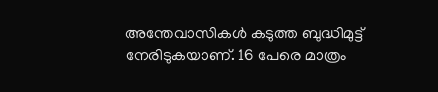അന്തേവാസികള്‍ കടുത്ത ബുദ്ധിമുട്ട് നേരിടുകയാണ്. 16 പേരെ മാത്രം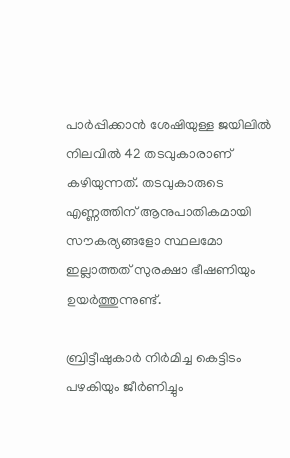പാര്‍പ്പിക്കാന്‍ ശേഷിയുള്ള ജയിലില്‍ നിലവില്‍ 42 തടവുകാരാണ് കഴിയുന്നത്. തടവുകാരുടെ എണ്ണത്തിന് ആനുപാതികമായി സൗകര്യങ്ങളോ സ്ഥലമോ ഇല്ലാത്തത് സുരക്ഷാ ഭീഷണിയും ഉയര്‍ത്തുന്നുണ്ട്.

ബ്രിട്ടീഷുകാര്‍ നിര്‍മിച്ച കെട്ടിടം പഴകിയും ജീര്‍ണിച്ചും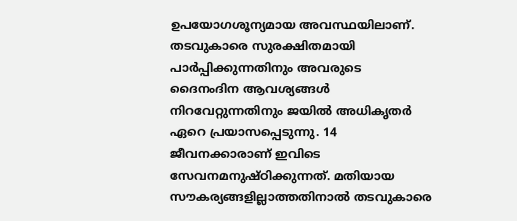ഉപയോഗശൂന്യമായ അവസ്ഥയിലാണ്. തടവുകാരെ സുരക്ഷിതമായി പാര്‍പ്പിക്കുന്നതിനും അവരുടെ ദൈനംദിന ആവശ്യങ്ങള്‍ നിറവേറ്റുന്നതിനും ജയില്‍ അധികൃതര്‍ ഏറെ പ്രയാസപ്പെടുന്നു. 14 ജീവനക്കാരാണ് ഇവിടെ സേവനമനുഷ്ഠിക്കുന്നത്. മതിയായ സൗകര്യങ്ങളില്ലാത്തതിനാല്‍ തടവുകാരെ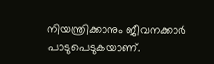നിയന്ത്രിക്കാനും ജീവനക്കാര്‍ പാടുപെടുകയാണ്.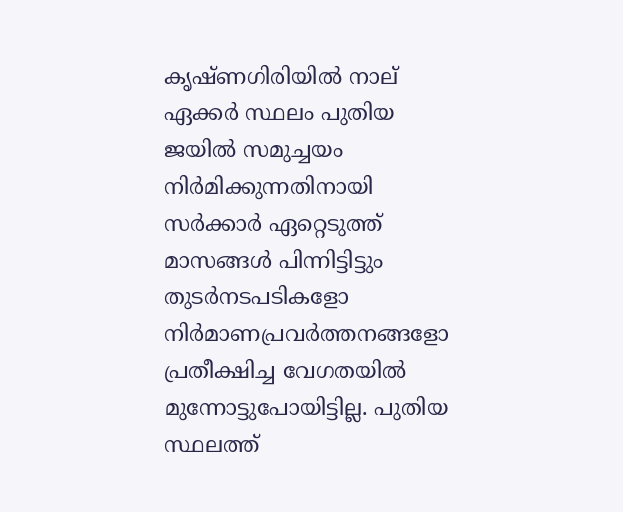കൃഷ്ണഗിരിയില്‍ നാല് ഏക്കര്‍ സ്ഥലം പുതിയ ജയില്‍ സമുച്ചയം നിര്‍മിക്കുന്നതിനായി സര്‍ക്കാര്‍ ഏറ്റെടുത്ത് മാസങ്ങള്‍ പിന്നിട്ടിട്ടും തുടര്‍നടപടികളോ നിര്‍മാണപ്രവര്‍ത്തനങ്ങളോ പ്രതീക്ഷിച്ച വേഗതയില്‍ മുന്നോട്ടുപോയിട്ടില്ല. പുതിയ സ്ഥലത്ത്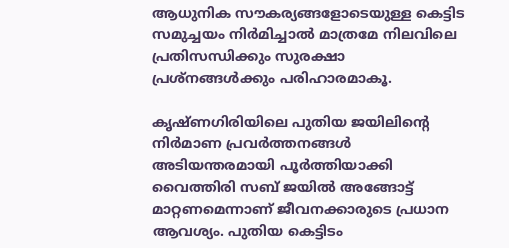ആധുനിക സൗകര്യങ്ങളോടെയുള്ള കെട്ടിട സമുച്ചയം നിര്‍മിച്ചാല്‍ മാത്രമേ നിലവിലെ പ്രതിസന്ധിക്കും സുരക്ഷാ പ്രശ്‌നങ്ങള്‍ക്കും പരിഹാരമാകൂ.

കൃഷ്ണഗിരിയിലെ പുതിയ ജയിലിന്‍റെ നിര്‍മാണ പ്രവര്‍ത്തനങ്ങള്‍ അടിയന്തരമായി പൂര്‍ത്തിയാക്കി വൈത്തിരി സബ് ജയില്‍ അങ്ങോട്ട് മാറ്റണമെന്നാണ് ജീവനക്കാരുടെ പ്രധാന ആവശ്യം. പുതിയ കെട്ടിടം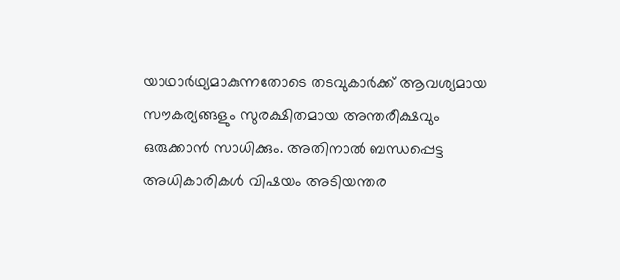യാഥാര്‍ഥ്യമാകുന്നതോടെ തടവുകാര്‍ക്ക് ആവശ്യമായ സൗകര്യങ്ങളും സുരക്ഷിതമായ അന്തരീക്ഷവും ഒരുക്കാന്‍ സാധിക്കും. അതിനാല്‍ ബന്ധപ്പെട്ട അധികാരികള്‍ വിഷയം അടിയന്തര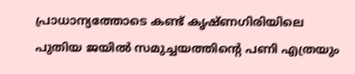പ്രാധാന്യത്തോടെ കണ്ട് കൃഷ്ണഗിരിയിലെ പുതിയ ജയില്‍ സമുച്ചയത്തിന്റെ പണി എത്രയും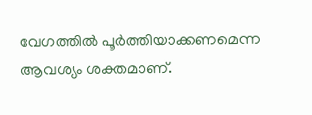വേഗത്തില്‍ പൂര്‍ത്തിയാക്കണമെന്ന ആവശ്യം ശക്തമാണ്.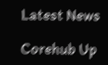Latest News

Corehub Up